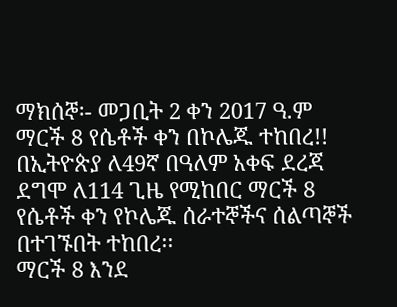ማክሰኞ፡- መጋቢት 2 ቀን 2017 ዓ.ም
ማርች 8 የሴቶች ቀን በኮሌጁ ተከበረ!!
በኢትዮጵያ ለ49ኛ በዓለም አቀፍ ደረጃ ደግሞ ለ114 ጊዜ የሚከበር ማርች 8 የሴቶች ቀን የኮሌጁ ሰራተኞችና ሰልጣኞች በተገኙበት ተከበረ፡፡
ማርች 8 እንደ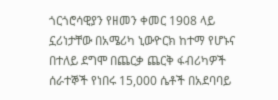ጎርጎሮሳዊያን የዘመን ቀመር 1908 ላይ ኗሪነታቸው በአሜሪካ ኒውዮርክ ከተማ የሆኑና በተለይ ደግሞ በጨርቃ ጨርቅ ፋብሪካዎች ሰራተኞች የነበሩ 15,000 ሴቶች በአደባባይ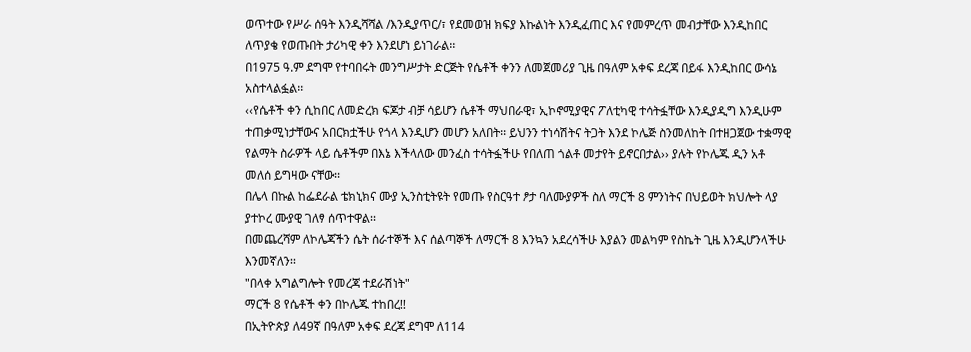ወጥተው የሥራ ሰዓት እንዲሻሻል /እንዲያጥር/፣ የደመወዝ ክፍያ እኩልነት እንዲፈጠር እና የመምረጥ መብታቸው እንዲከበር ለጥያቄ የወጡበት ታሪካዊ ቀን እንደሆነ ይነገራል፡፡
በ1975 ዓ.ም ደግሞ የተባበሩት መንግሥታት ድርጅት የሴቶች ቀንን ለመጀመሪያ ጊዜ በዓለም አቀፍ ደረጃ በይፋ እንዲከበር ውሳኔ አስተላልፏል፡፡
‹‹የሴቶች ቀን ሲከበር ለመድረክ ፍጆታ ብቻ ሳይሆን ሴቶች ማህበራዊ፣ ኢኮኖሚያዊና ፖለቲካዊ ተሳትፏቸው እንዲያዲግ እንዲሁም ተጠቃሚነታቸውና አበርክቷችሁ የጎላ እንዲሆን መሆን አለበት፡፡ ይህንን ተነሳሽትና ትጋት እንደ ኮሌጅ ስንመለከት በተዘጋጀው ተቋማዊ የልማት ስራዎች ላይ ሴቶችም በእኔ እችላለው መንፈስ ተሳትፏችሁ የበለጠ ጎልቶ መታየት ይኖርበታል›› ያሉት የኮሌጁ ዲን አቶ መለሰ ይግዛው ናቸው፡፡
በሌላ በኩል ከፌደራል ቴክኒክና ሙያ ኢንስቲትዩት የመጡ የስርዓተ ፆታ ባለሙያዎች ስለ ማርች 8 ምንነትና በህይወት ክህሎት ላያ ያተኮረ ሙያዊ ገለፃ ሰጥተዋል፡፡
በመጨረሻም ለኮሌጃችን ሴት ሰራተኞች እና ሰልጣኞች ለማርች 8 እንኳን አደረሳችሁ እያልን መልካም የስኬት ጊዜ እንዲሆንላችሁ እንመኛለን፡፡
"በላቀ አግልግሎት የመረጃ ተደራሽነት"
ማርች 8 የሴቶች ቀን በኮሌጁ ተከበረ!!
በኢትዮጵያ ለ49ኛ በዓለም አቀፍ ደረጃ ደግሞ ለ114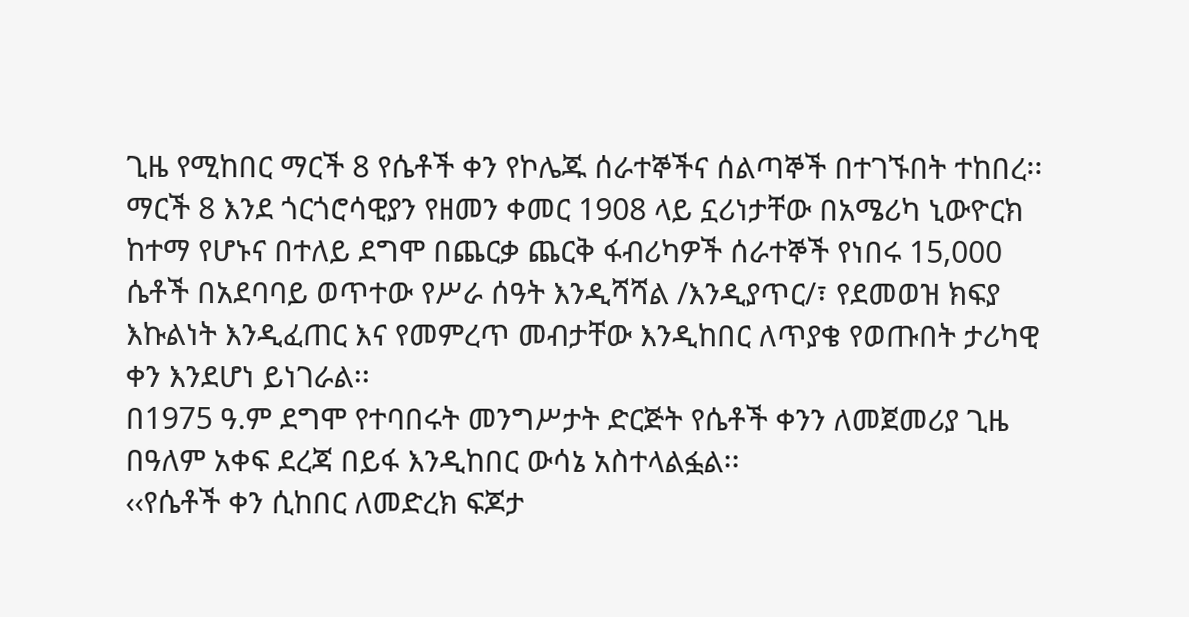ጊዜ የሚከበር ማርች 8 የሴቶች ቀን የኮሌጁ ሰራተኞችና ሰልጣኞች በተገኙበት ተከበረ፡፡
ማርች 8 እንደ ጎርጎሮሳዊያን የዘመን ቀመር 1908 ላይ ኗሪነታቸው በአሜሪካ ኒውዮርክ ከተማ የሆኑና በተለይ ደግሞ በጨርቃ ጨርቅ ፋብሪካዎች ሰራተኞች የነበሩ 15,000 ሴቶች በአደባባይ ወጥተው የሥራ ሰዓት እንዲሻሻል /እንዲያጥር/፣ የደመወዝ ክፍያ እኩልነት እንዲፈጠር እና የመምረጥ መብታቸው እንዲከበር ለጥያቄ የወጡበት ታሪካዊ ቀን እንደሆነ ይነገራል፡፡
በ1975 ዓ.ም ደግሞ የተባበሩት መንግሥታት ድርጅት የሴቶች ቀንን ለመጀመሪያ ጊዜ በዓለም አቀፍ ደረጃ በይፋ እንዲከበር ውሳኔ አስተላልፏል፡፡
‹‹የሴቶች ቀን ሲከበር ለመድረክ ፍጆታ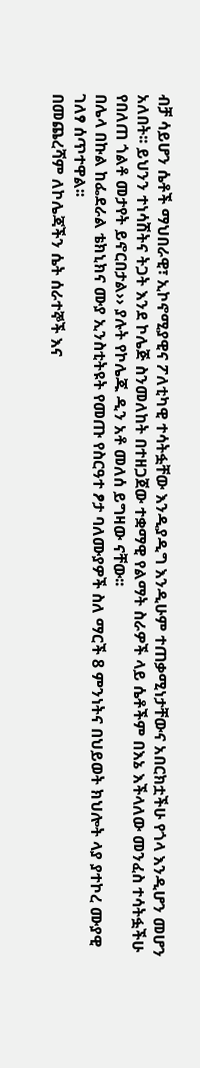ብቻ ሳይሆን ሴቶች ማህበራዊ፣ ኢኮኖሚያዊና ፖለቲካዊ ተሳትፏቸው እንዲያዲግ እንዲሁም ተጠቃሚነታቸውና አበርክቷችሁ የጎላ እንዲሆን መሆን አለበት፡፡ ይህንን ተነሳሽትና ትጋት እንደ ኮሌጅ ስንመለከት በተዘጋጀው ተቋማዊ የልማት ስራዎች ላይ ሴቶችም በእኔ እችላለው መንፈስ ተሳትፏችሁ የበለጠ ጎልቶ መታየት ይኖርበታል›› ያሉት የኮሌጁ ዲን አቶ መለሰ ይግዛው ናቸው፡፡
በሌላ በኩል ከፌደራል ቴክኒክና ሙያ ኢንስቲትዩት የመጡ የስርዓተ ፆታ ባለሙያዎች ስለ ማርች 8 ምንነትና በህይወት ክህሎት ላያ ያተኮረ ሙያዊ ገለፃ ሰጥተዋል፡፡
በመጨረሻም ለኮሌጃችን ሴት ሰራተኞች እና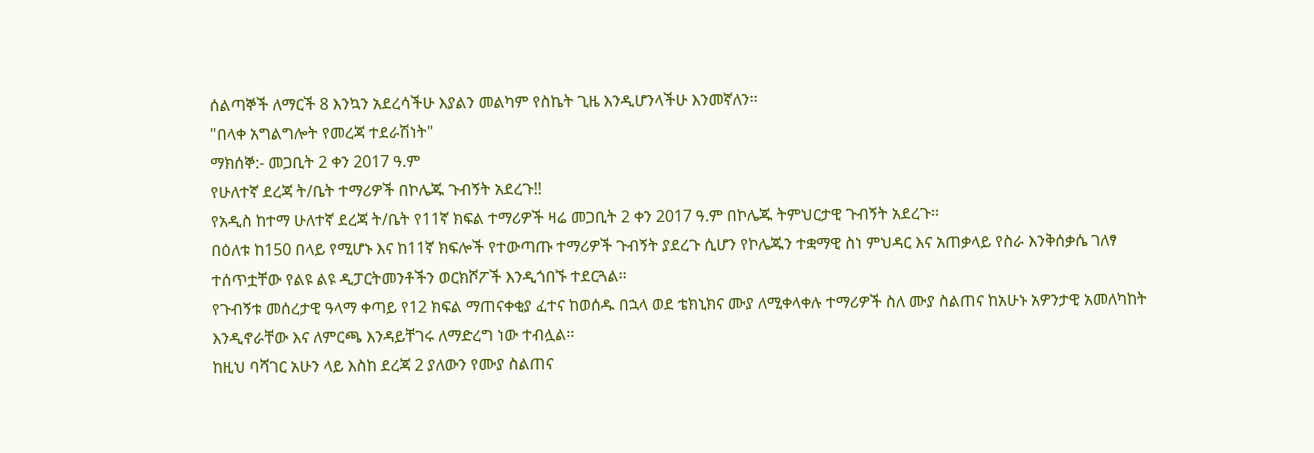ሰልጣኞች ለማርች 8 እንኳን አደረሳችሁ እያልን መልካም የስኬት ጊዜ እንዲሆንላችሁ እንመኛለን፡፡
"በላቀ አግልግሎት የመረጃ ተደራሽነት"
ማክሰኞ:- መጋቢት 2 ቀን 2017 ዓ.ም
የሁለተኛ ደረጃ ት/ቤት ተማሪዎች በኮሌጁ ጉብኝት አደረጉ!!
የአዲስ ከተማ ሁለተኛ ደረጃ ት/ቤት የ11ኛ ክፍል ተማሪዎች ዛሬ መጋቢት 2 ቀን 2017 ዓ.ም በኮሌጁ ትምህርታዊ ጉብኝት አደረጉ፡፡
በዕለቱ ከ150 በላይ የሚሆኑ እና ከ11ኛ ክፍሎች የተውጣጡ ተማሪዎች ጉብኝት ያደረጉ ሲሆን የኮሌጁን ተቋማዊ ስነ ምህዳር እና አጠቃላይ የስራ እንቅሰቃሴ ገለፃ ተሰጥቷቸው የልዩ ልዩ ዲፓርትመንቶችን ወርክሾፖች እንዲጎበኙ ተደርጓል፡፡
የጉብኝቱ መሰረታዊ ዓላማ ቀጣይ የ12 ክፍል ማጠናቀቂያ ፈተና ከወሰዱ በኋላ ወደ ቴክኒክና ሙያ ለሚቀላቀሉ ተማሪዎች ስለ ሙያ ስልጠና ከአሁኑ አዎንታዊ አመለካከት እንዲኖራቸው እና ለምርጫ እንዳይቸገሩ ለማድረግ ነው ተብሏል፡፡
ከዚህ ባሻገር አሁን ላይ እስከ ደረጃ 2 ያለውን የሙያ ስልጠና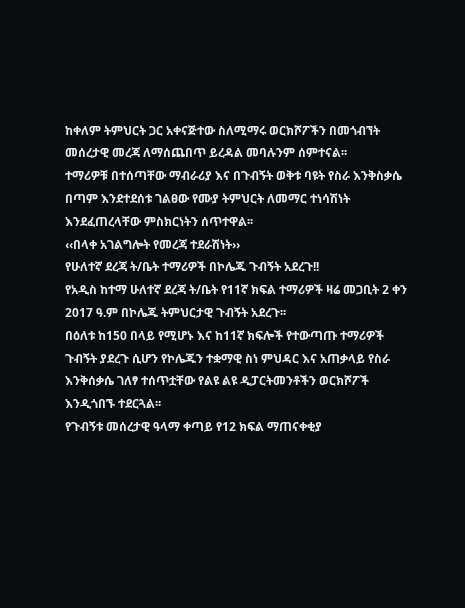ከቀለም ትምህርት ጋር አቀናጅተው ስለሚማሩ ወርክሾፖችን በመጎብኘት መሰረታዊ መረጃ ለማሰጨበጥ ይረዳል መባሉንም ሰምተናል፡፡
ተማሪዎቹ በተሰጣቸው ማብራሪያ እና በጉብኝት ወቅቱ ባዩት የስራ እንቅስቃሴ በጣም እንደተደሰቱ ገልፀው የሙያ ትምህርት ለመማር ተነሳሽነት እንደፈጠረላቸው ምስክርነትን ሰጥተዋል፡፡
‹‹በላቀ አገልግሎት የመረጃ ተደራሽነት››
የሁለተኛ ደረጃ ት/ቤት ተማሪዎች በኮሌጁ ጉብኝት አደረጉ!!
የአዲስ ከተማ ሁለተኛ ደረጃ ት/ቤት የ11ኛ ክፍል ተማሪዎች ዛሬ መጋቢት 2 ቀን 2017 ዓ.ም በኮሌጁ ትምህርታዊ ጉብኝት አደረጉ፡፡
በዕለቱ ከ150 በላይ የሚሆኑ እና ከ11ኛ ክፍሎች የተውጣጡ ተማሪዎች ጉብኝት ያደረጉ ሲሆን የኮሌጁን ተቋማዊ ስነ ምህዳር እና አጠቃላይ የስራ እንቅሰቃሴ ገለፃ ተሰጥቷቸው የልዩ ልዩ ዲፓርትመንቶችን ወርክሾፖች እንዲጎበኙ ተደርጓል፡፡
የጉብኝቱ መሰረታዊ ዓላማ ቀጣይ የ12 ክፍል ማጠናቀቂያ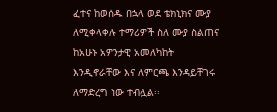ፈተና ከወሰዱ በኋላ ወደ ቴክኒክና ሙያ ለሚቀላቀሉ ተማሪዎች ስለ ሙያ ስልጠና ከአሁኑ አዎንታዊ አመለካከት እንዲኖራቸው እና ለምርጫ እንዳይቸገሩ ለማድረግ ነው ተብሏል፡፡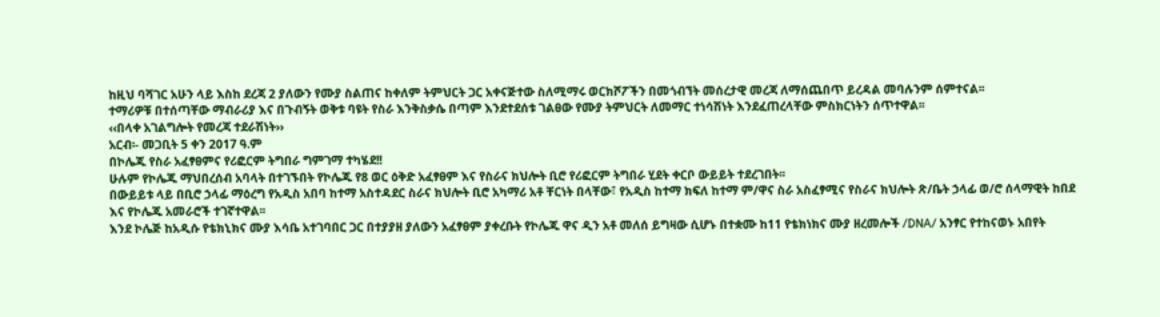ከዚህ ባሻገር አሁን ላይ እስከ ደረጃ 2 ያለውን የሙያ ስልጠና ከቀለም ትምህርት ጋር አቀናጅተው ስለሚማሩ ወርክሾፖችን በመጎብኘት መሰረታዊ መረጃ ለማሰጨበጥ ይረዳል መባሉንም ሰምተናል፡፡
ተማሪዎቹ በተሰጣቸው ማብራሪያ እና በጉብኝት ወቅቱ ባዩት የስራ እንቅስቃሴ በጣም እንደተደሰቱ ገልፀው የሙያ ትምህርት ለመማር ተነሳሽነት እንደፈጠረላቸው ምስክርነትን ሰጥተዋል፡፡
‹‹በላቀ አገልግሎት የመረጃ ተደራሽነት››
አርብ፡- መጋቢት 5 ቀን 2017 ዓ.ም
በኮሌጁ የስራ አፈፃፀምና የሪፎርም ትግበራ ግምገማ ተካሄደ!!
ሁሉም የኮሌጁ ማህበረሰብ አባላት በተገኙበት የኮሌጁ የ8 ወር ዕቅድ አፈፃፀም እና የስራና ክህሎት ቢሮ የሪፎርም ትግበራ ሂደት ቀርቦ ውይይት ተደረገበት፡፡
በውይይቱ ላይ በቢሮ ኃላፊ ማዕረግ የአዲስ አበባ ከተማ አስተዳደር ስራና ክህሎት ቢሮ አካማሪ አቶ ቸርነት በላቸው፣ የአዲስ ከተማ ክፍለ ከተማ ም/ዋና ስራ አስፈፃሚና የስራና ክህሎት ጽ/ቤት ኃላፊ ወ/ሮ ሰላማዊት ከበደ እና የኮሌጁ አመራሮች ተገኛተዋል፡፡
እንደ ኮሌጅ ከአዲሱ የቴክኒክና ሙያ እሳቤ አተገባበር ጋር በተያያዘ ያለውን አፈፃፀም ያቀረቡት የኮሌጁ ዋና ዲን አቶ መለሰ ይግዛው ሲሆኑ በተቋሙ ከ11 የቴክነክና ሙያ ዘረመሎች /DNA/ አንፃር የተከናወኑ አበየት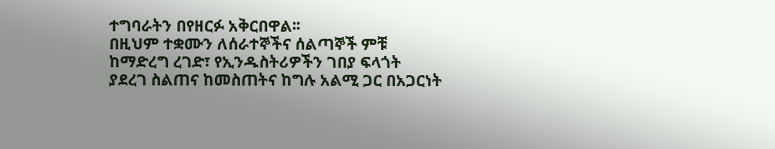ተግባራትን በየዘርፉ አቅርበዋል፡፡
በዚህም ተቋሙን ለሰራተኞችና ሰልጣኞች ምቹ ከማድረግ ረገድ፣ የኢንዱስትሪዎችን ገበያ ፍላጎት ያደረገ ስልጠና ከመስጠትና ከግሉ አልሚ ጋር በአጋርነት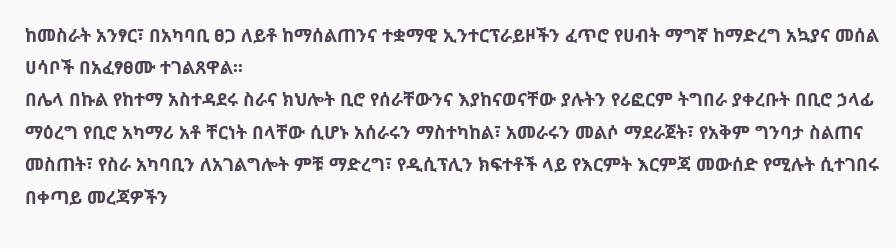ከመስራት አንፃር፣ በአካባቢ ፀጋ ለይቶ ከማሰልጠንና ተቋማዊ ኢንተርፕራይዞችን ፈጥሮ የሀብት ማግኛ ከማድረግ አኳያና መሰል ሀሳቦች በአፈፃፀሙ ተገልጸዋል፡፡
በሌላ በኩል የከተማ አስተዳደሩ ስራና ክህሎት ቢሮ የሰራቸውንና እያከናወናቸው ያሉትን የሪፎርም ትግበራ ያቀረቡት በቢሮ ኃላፊ ማዕረግ የቢሮ አካማሪ አቶ ቸርነት በላቸው ሲሆኑ አሰራሩን ማስተካከል፣ አመራሩን መልሶ ማደራጀት፣ የአቅም ግንባታ ስልጠና መስጠት፣ የስራ አካባቢን ለአገልግሎት ምቹ ማድረግ፣ የዲሲፕሊን ክፍተቶች ላይ የእርምት እርምጃ መውሰድ የሚሉት ሲተገበሩ በቀጣይ መረጃዎችን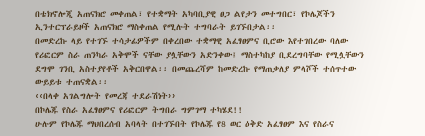በቴክኖሎጂ አጠናክሮ መቀጠል፣ የተቋማት አካባቢያዊ ፀጋ ልየታን መተግበር፣ የኮሌጆችን ኢንተርፕራይዞች አጠናክሮ ማስቀጠል የሚሉት ተግባራት ይገኙበታል፡፡
በመድረኩ ላይ የተገኙ ተሳታፊዎችም በቀረበው ተቋማዊ አፈፃፀምና ቢሮው እየተገበረው ባለው የሪፎርም ስራ ጠንካራ አቅሞች ናቸው ያሏቸውን አድንቀው፤ ማስተካከያ ቢደረግባቸው የሚሏቸውን ደግሞ ገንቢ አስተያየቶች አቅርበዋል፡፡ በመጨረሻም ከመድረኩ የማጠቃለያ ምላሾች ተሰጥተው ውይይቱ ተጠናቋል፡፡
‹‹በላቀ አገልግሎት የመረጃ ተደራሽነት››
በኮሌጁ የስራ አፈፃፀምና የሪፎርም ትግበራ ግምገማ ተካሄደ!!
ሁሉም የኮሌጁ ማህበረሰብ አባላት በተገኙበት የኮሌጁ የ8 ወር ዕቅድ አፈፃፀም እና የስራና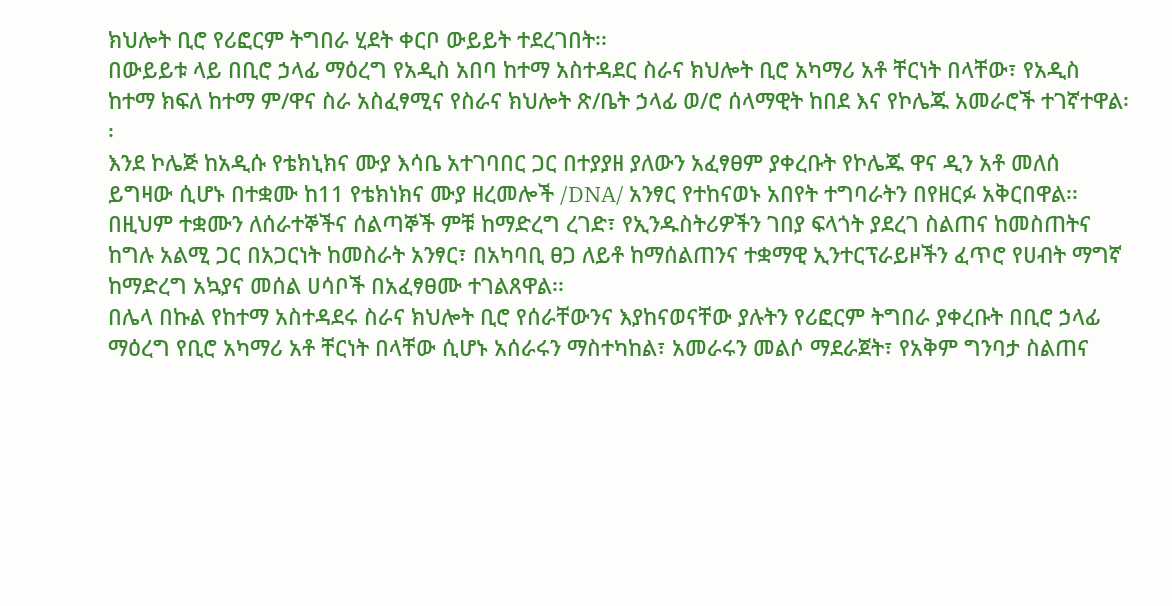ክህሎት ቢሮ የሪፎርም ትግበራ ሂደት ቀርቦ ውይይት ተደረገበት፡፡
በውይይቱ ላይ በቢሮ ኃላፊ ማዕረግ የአዲስ አበባ ከተማ አስተዳደር ስራና ክህሎት ቢሮ አካማሪ አቶ ቸርነት በላቸው፣ የአዲስ ከተማ ክፍለ ከተማ ም/ዋና ስራ አስፈፃሚና የስራና ክህሎት ጽ/ቤት ኃላፊ ወ/ሮ ሰላማዊት ከበደ እና የኮሌጁ አመራሮች ተገኛተዋል፡፡
እንደ ኮሌጅ ከአዲሱ የቴክኒክና ሙያ እሳቤ አተገባበር ጋር በተያያዘ ያለውን አፈፃፀም ያቀረቡት የኮሌጁ ዋና ዲን አቶ መለሰ ይግዛው ሲሆኑ በተቋሙ ከ11 የቴክነክና ሙያ ዘረመሎች /DNA/ አንፃር የተከናወኑ አበየት ተግባራትን በየዘርፉ አቅርበዋል፡፡
በዚህም ተቋሙን ለሰራተኞችና ሰልጣኞች ምቹ ከማድረግ ረገድ፣ የኢንዱስትሪዎችን ገበያ ፍላጎት ያደረገ ስልጠና ከመስጠትና ከግሉ አልሚ ጋር በአጋርነት ከመስራት አንፃር፣ በአካባቢ ፀጋ ለይቶ ከማሰልጠንና ተቋማዊ ኢንተርፕራይዞችን ፈጥሮ የሀብት ማግኛ ከማድረግ አኳያና መሰል ሀሳቦች በአፈፃፀሙ ተገልጸዋል፡፡
በሌላ በኩል የከተማ አስተዳደሩ ስራና ክህሎት ቢሮ የሰራቸውንና እያከናወናቸው ያሉትን የሪፎርም ትግበራ ያቀረቡት በቢሮ ኃላፊ ማዕረግ የቢሮ አካማሪ አቶ ቸርነት በላቸው ሲሆኑ አሰራሩን ማስተካከል፣ አመራሩን መልሶ ማደራጀት፣ የአቅም ግንባታ ስልጠና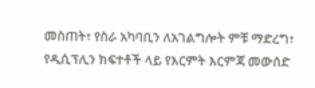መስጠት፣ የስራ አካባቢን ለአገልግሎት ምቹ ማድረግ፣ የዲሲፕሊን ክፍተቶች ላይ የእርምት እርምጃ መውሰድ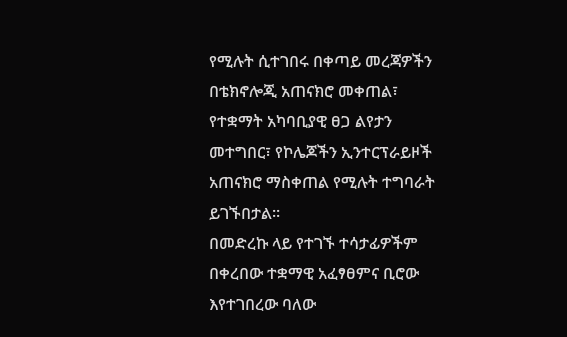የሚሉት ሲተገበሩ በቀጣይ መረጃዎችን በቴክኖሎጂ አጠናክሮ መቀጠል፣ የተቋማት አካባቢያዊ ፀጋ ልየታን መተግበር፣ የኮሌጆችን ኢንተርፕራይዞች አጠናክሮ ማስቀጠል የሚሉት ተግባራት ይገኙበታል፡፡
በመድረኩ ላይ የተገኙ ተሳታፊዎችም በቀረበው ተቋማዊ አፈፃፀምና ቢሮው እየተገበረው ባለው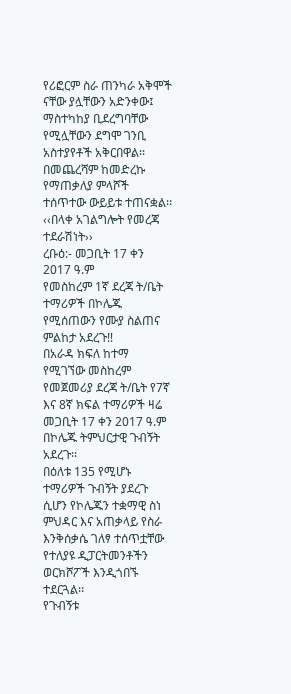የሪፎርም ስራ ጠንካራ አቅሞች ናቸው ያሏቸውን አድንቀው፤ ማስተካከያ ቢደረግባቸው የሚሏቸውን ደግሞ ገንቢ አስተያየቶች አቅርበዋል፡፡ በመጨረሻም ከመድረኩ የማጠቃለያ ምላሾች ተሰጥተው ውይይቱ ተጠናቋል፡፡
‹‹በላቀ አገልግሎት የመረጃ ተደራሽነት››
ረቡዕ:- መጋቢት 17 ቀን 2017 ዓ.ም
የመስከረም 1ኛ ደረጃ ት/ቤት ተማሪዎች በኮሌጁ የሚሰጠውን የሙያ ስልጠና ምልከታ አደረጉ!!
በአራዳ ክፍለ ከተማ የሚገኘው መስከረም የመጀመሪያ ደረጃ ት/ቤት የ7ኛ እና 8ኛ ክፍል ተማሪዎች ዛሬ መጋቢት 17 ቀን 2017 ዓ.ም በኮሌጁ ትምህርታዊ ጉብኝት አደረጉ፡፡
በዕለቱ 135 የሚሆኑ ተማሪዎች ጉብኝት ያደረጉ ሲሆን የኮሌጁን ተቋማዊ ስነ ምህዳር እና አጠቃላይ የስራ እንቅሰቃሴ ገለፃ ተሰጥቷቸው የተለያዩ ዲፓርትመንቶችን ወርክሾፖች እንዲጎበኙ ተደርጓል፡፡
የጉብኝቱ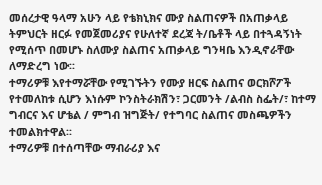መሰረታዊ ዓላማ አሁን ላይ የቴክኒክና ሙያ ስልጠናዎች በአጠቃላይ ትምህርት ዘርፉ የመጀመሪያና የሁለተኛ ደረጃ ት/ቤቶች ላይ በተጓዳኝነት የሚሰጥ በመሆኑ ስለሙያ ስልጠና አጠቃላይ ግንዛቤ እንዲኖራቸው ለማድረግ ነው፡፡
ተማሪዎቹ እየተማሯቸው የሚገኙትን የሙያ ዘርፍ ስልጠና ወርክሾፖች የተመለከቱ ሲሆን እነሱም ኮንስትራክሽን፣ ጋርመንት /ልብስ ስፌት/፣ ከተማ ግብርና እና ሆቴል / ምግብ ዝግጅት/ የተግባር ስልጠና መስጫዎችን ተመልክተዋል፡፡
ተማሪዎቹ በተሰጣቸው ማብራሪያ እና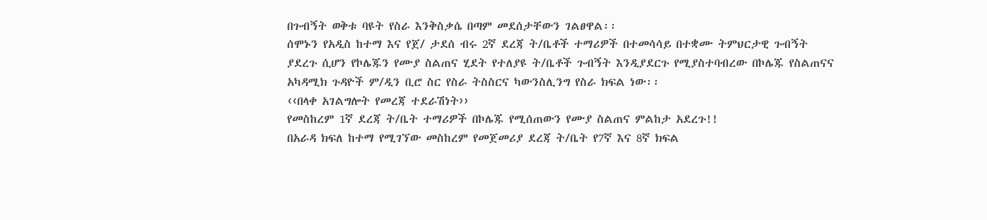በጉብኝት ወቅቱ ባዩት የስራ እንቅስቃሴ በጣም መደሰታቸውን ገልፀዋል፡፡
ሰሞኑን የአዲስ ከተማ እና የጀ/ ታደሰ ብሩ 2ኛ ደረጃ ት/ቤቶች ተማሪዎች በተመሳሳይ በተቋሙ ትምህርታዊ ጉብኝት ያደረጉ ሲሆን የኮሌጁን የሙያ ስልጠና ሂደት የተለያዩ ት/ቤቶች ጉብኝት እንዲያደርጉ የሚያስተባብረው በኮሌጁ የስልጠናና አካዳሚክ ጉዳዮች ም/ዲን ቢሮ ስር የስራ ትስስርና ካውንስሊንግ የስራ ክፍል ነው፡፡
‹‹በላቀ አገልግሎት የመረጃ ተደራሽነት››
የመስከረም 1ኛ ደረጃ ት/ቤት ተማሪዎች በኮሌጁ የሚሰጠውን የሙያ ስልጠና ምልከታ አደረጉ!!
በአራዳ ክፍለ ከተማ የሚገኘው መስከረም የመጀመሪያ ደረጃ ት/ቤት የ7ኛ እና 8ኛ ክፍል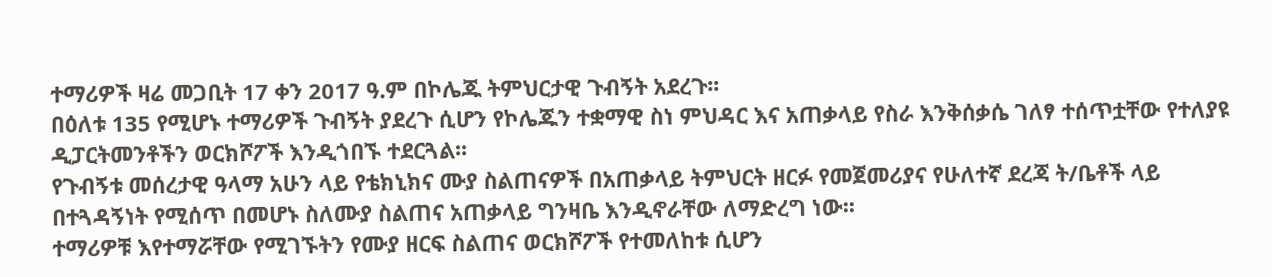ተማሪዎች ዛሬ መጋቢት 17 ቀን 2017 ዓ.ም በኮሌጁ ትምህርታዊ ጉብኝት አደረጉ፡፡
በዕለቱ 135 የሚሆኑ ተማሪዎች ጉብኝት ያደረጉ ሲሆን የኮሌጁን ተቋማዊ ስነ ምህዳር እና አጠቃላይ የስራ እንቅሰቃሴ ገለፃ ተሰጥቷቸው የተለያዩ ዲፓርትመንቶችን ወርክሾፖች እንዲጎበኙ ተደርጓል፡፡
የጉብኝቱ መሰረታዊ ዓላማ አሁን ላይ የቴክኒክና ሙያ ስልጠናዎች በአጠቃላይ ትምህርት ዘርፉ የመጀመሪያና የሁለተኛ ደረጃ ት/ቤቶች ላይ በተጓዳኝነት የሚሰጥ በመሆኑ ስለሙያ ስልጠና አጠቃላይ ግንዛቤ እንዲኖራቸው ለማድረግ ነው፡፡
ተማሪዎቹ እየተማሯቸው የሚገኙትን የሙያ ዘርፍ ስልጠና ወርክሾፖች የተመለከቱ ሲሆን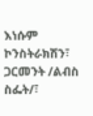እነሱም ኮንስትራክሽን፣ ጋርመንት /ልብስ ስፌት/፣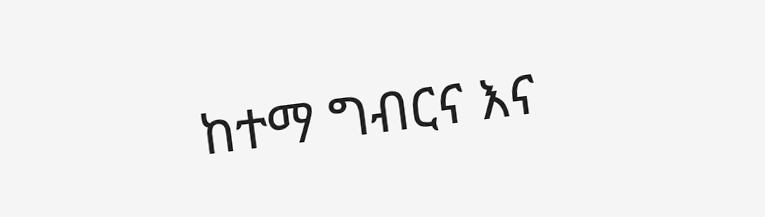ከተማ ግብርና እና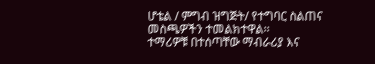ሆቴል / ምግብ ዝግጅት/ የተግባር ስልጠና መስጫዎችን ተመልክተዋል፡፡
ተማሪዎቹ በተሰጣቸው ማብራሪያ እና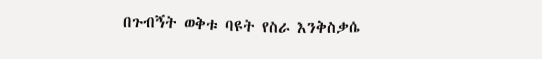በጉብኝት ወቅቱ ባዩት የስራ እንቅስቃሴ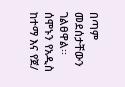በጣም መደሰታቸውን ገልፀዋል፡፡
ሰሞኑን የአዲስ ከተማ እና የጀ/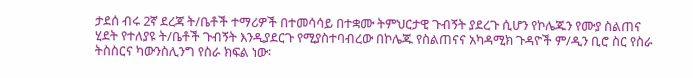ታደሰ ብሩ 2ኛ ደረጃ ት/ቤቶች ተማሪዎች በተመሳሳይ በተቋሙ ትምህርታዊ ጉብኝት ያደረጉ ሲሆን የኮሌጁን የሙያ ስልጠና ሂደት የተለያዩ ት/ቤቶች ጉብኝት እንዲያደርጉ የሚያስተባብረው በኮሌጁ የስልጠናና አካዳሚክ ጉዳዮች ም/ዲን ቢሮ ስር የስራ ትስስርና ካውንስሊንግ የስራ ክፍል ነው፡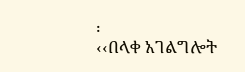፡
‹‹በላቀ አገልግሎት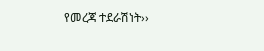የመረጃ ተደራሽነት››